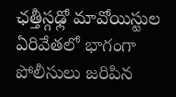ఛత్తీస్గఢ్లో మావోయిస్టుల ఏరివేతలో భాగంగా పోలీసులు జరిపిన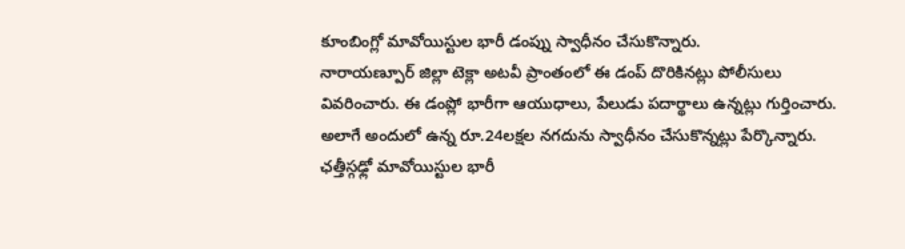కూంబింగ్లో మావోయిస్టుల భారీ డంప్ను స్వాధీనం చేసుకొన్నారు.
నారాయణ్పూర్ జిల్లా టెక్లా అటవీ ప్రాంతంలో ఈ డంప్ దొరికినట్లు పోలీసులు వివరించారు. ఈ డంప్లో భారీగా ఆయుధాలు, పేలుడు పదార్థాలు ఉన్నట్లు గుర్తించారు. అలాగే అందులో ఉన్న రూ.24లక్షల నగదును స్వాధీనం చేసుకొన్నట్లు పేర్కొన్నారు. ఛత్తీస్గఢ్లో మావోయిస్టుల భారీ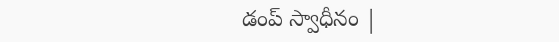డంప్ స్వాధీనం |